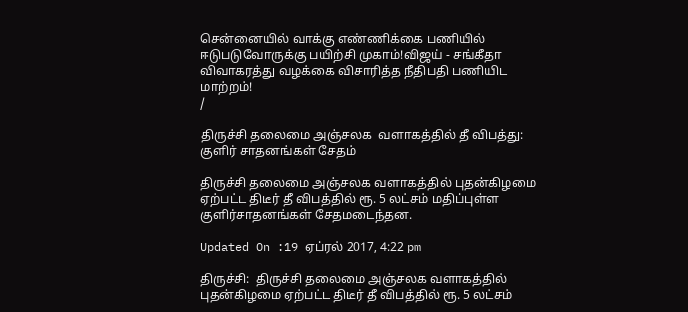சென்னையில் வாக்கு எண்ணிக்கை பணியில் ஈடுபடுவோருக்கு பயிற்சி முகாம்!விஜய் - சங்கீதா விவாகரத்து வழக்கை விசாரித்த நீதிபதி பணியிட மாற்றம்!
/

திருச்சி தலைமை அஞ்சலக  வளாகத்தில் தீ விபத்து: குளிர் சாதனங்கள் சேதம்

திருச்சி தலைமை அஞ்சலக வளாகத்தில் புதன்கிழமை ஏற்பட்ட திடீர் தீ விபத்தில் ரூ. 5 லட்சம் மதிப்புள்ள குளிர்சாதனங்கள் சேதமடைந்தன.

Updated On :19 ஏப்ரல் 2017, 4:22 pm

திருச்சி:  திருச்சி தலைமை அஞ்சலக வளாகத்தில் புதன்கிழமை ஏற்பட்ட திடீர் தீ விபத்தில் ரூ. 5 லட்சம்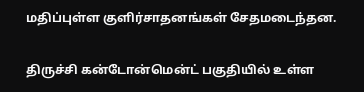மதிப்புள்ள குளிர்சாதனங்கள் சேதமடைந்தன.

திருச்சி கன்டோன்மென்ட் பகுதியில் உள்ள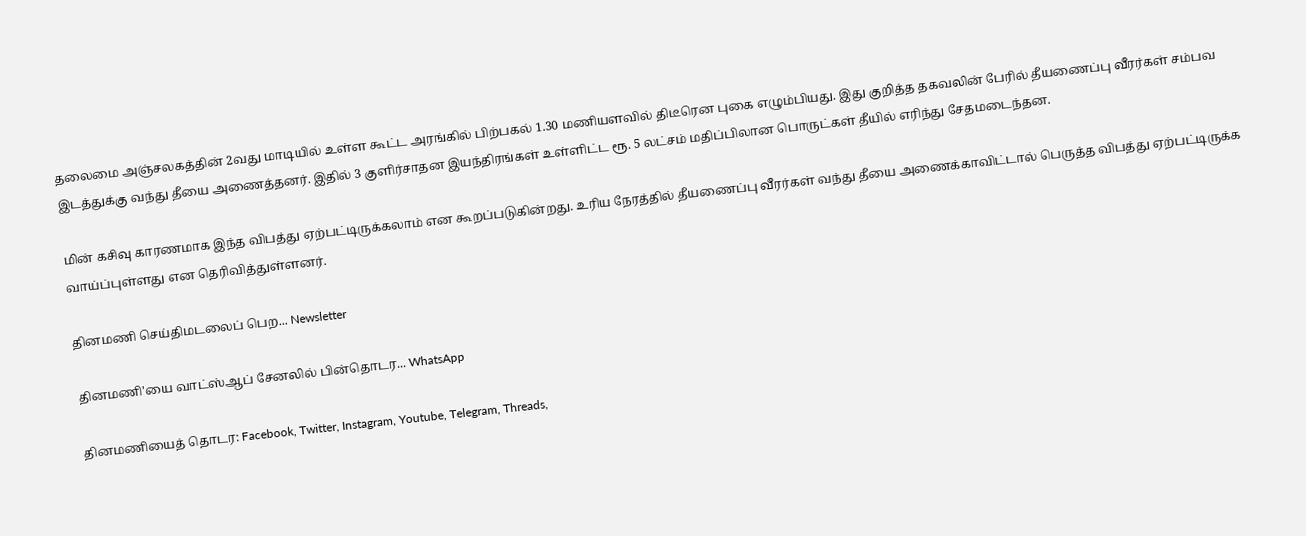தலைமை அஞ்சலகத்தின் 2வது மாடியில் உள்ள கூட்ட அரங்கில் பிற்பகல் 1.30 மணியளவில் திடீரென புகை எழும்பியது. இது குறித்த தகவலின் பேரில் தீயணைப்பு வீரர்கள் சம்பவ இடத்துக்கு வந்து தீயை அணைத்தனர். இதில் 3 குளிர்சாதன இயந்திரங்கள் உள்ளிட்ட ரூ. 5 லட்சம் மதிப்பிலான பொருட்கள் தீயில் எரிந்து சேதமடைந்தன.

மின் கசிவு காரணமாக இந்த விபத்து ஏற்பட்டிருக்கலாம் என கூறப்படுகின்றது. உரிய நேரத்தில் தீயணைப்பு வீரர்கள் வந்து தீயை அணைக்காவிட்டால் பெருத்த விபத்து ஏற்பட்டிருக்க வாய்ப்புள்ளது என தெரிவித்துள்ளனர்.

தினமணி செய்திமடலைப் பெற... Newsletter

தினமணி'யை வாட்ஸ்ஆப் சேனலில் பின்தொடர... WhatsApp

தினமணியைத் தொடர: Facebook, Twitter, Instagram, Youtube, Telegram, Threads,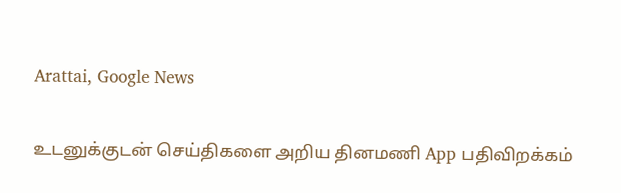Arattai, Google News

உடனுக்குடன் செய்திகளை அறிய தினமணி App பதிவிறக்கம்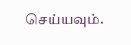செய்யவும்.